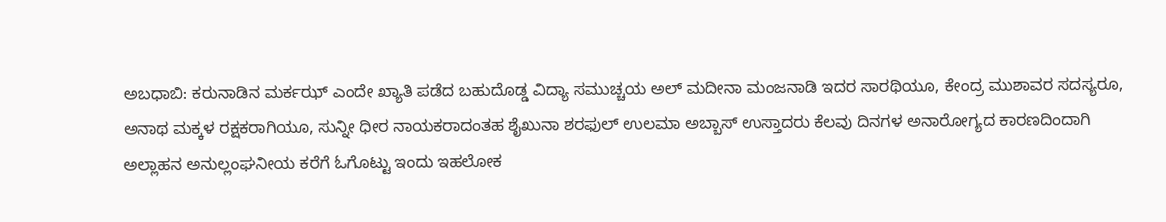ಅಬಧಾಬಿ: ಕರುನಾಡಿನ ಮರ್ಕಝ್ ಎಂದೇ ಖ್ಯಾತಿ ಪಡೆದ ಬಹುದೊಡ್ಡ ವಿದ್ಯಾ ಸಮುಚ್ಚಯ ಅಲ್ ಮದೀನಾ ಮಂಜನಾಡಿ ಇದರ ಸಾರಥಿಯೂ, ಕೇಂದ್ರ ಮುಶಾವರ ಸದಸ್ಯರೂ, ಅನಾಥ ಮಕ್ಕಳ ರಕ್ಷಕರಾಗಿಯೂ, ಸುನ್ನೀ ಧೀರ ನಾಯಕರಾದಂತಹ ಶೈಖುನಾ ಶರಫುಲ್ ಉಲಮಾ ಅಬ್ಬಾಸ್ ಉಸ್ತಾದರು ಕೆಲವು ದಿನಗಳ ಅನಾರೋಗ್ಯದ ಕಾರಣದಿಂದಾಗಿ ಅಲ್ಲಾಹನ ಅನುಲ್ಲಂಘನೀಯ ಕರೆಗೆ ಓಗೊಟ್ಟು ಇಂದು ಇಹಲೋಕ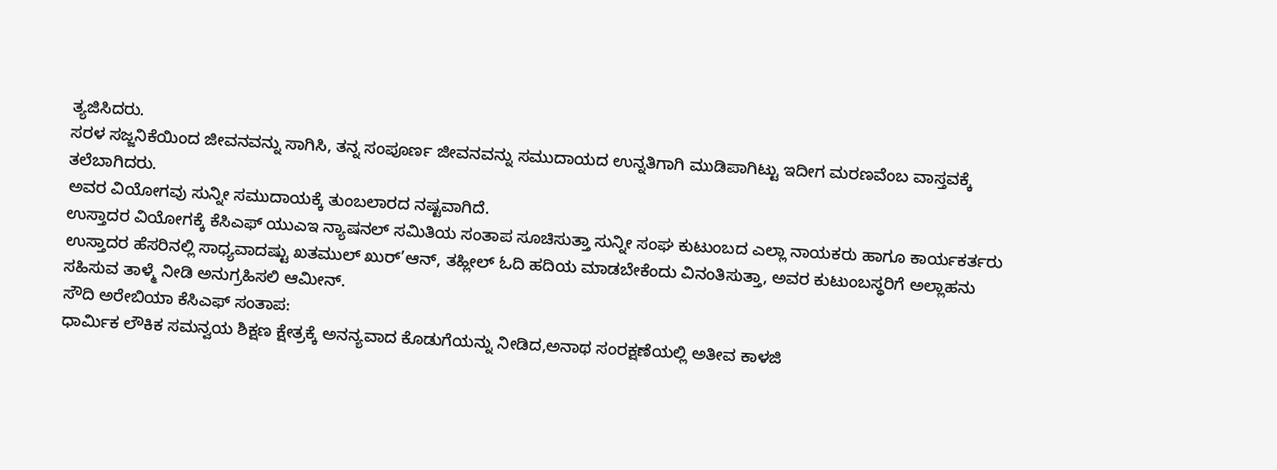ತ್ಯಜಿಸಿದರು.
ಸರಳ ಸಜ್ಜನಿಕೆಯಿಂದ ಜೀವನವನ್ನು ಸಾಗಿಸಿ, ತನ್ನ ಸಂಪೂರ್ಣ ಜೀವನವನ್ನು ಸಮುದಾಯದ ಉನ್ನತಿಗಾಗಿ ಮುಡಿಪಾಗಿಟ್ಟು ಇದೀಗ ಮರಣವೆಂಬ ವಾಸ್ತವಕ್ಕೆ ತಲೆಬಾಗಿದರು.
ಅವರ ವಿಯೋಗವು ಸುನ್ನೀ ಸಮುದಾಯಕ್ಕೆ ತುಂಬಲಾರದ ನಷ್ಟವಾಗಿದೆ.
ಉಸ್ತಾದರ ವಿಯೋಗಕ್ಕೆ ಕೆಸಿಎಫ್ ಯುಎಇ ನ್ಯಾಷನಲ್ ಸಮಿತಿಯ ಸಂತಾಪ ಸೂಚಿಸುತ್ತಾ ಸುನ್ನೀ ಸಂಘ ಕುಟುಂಬದ ಎಲ್ಲಾ ನಾಯಕರು ಹಾಗೂ ಕಾರ್ಯಕರ್ತರು ಉಸ್ತಾದರ ಹೆಸರಿನಲ್ಲಿ ಸಾಧ್ಯವಾದಷ್ಟು ಖತಮುಲ್ ಖುರ್’ಆನ್, ತಹ್ಲೀಲ್ ಓದಿ ಹದಿಯ ಮಾಡಬೇಕೆಂದು ವಿನಂತಿಸುತ್ತಾ, ಅವರ ಕುಟುಂಬಸ್ಥರಿಗೆ ಅಲ್ಲಾಹನು ಸಹಿಸುವ ತಾಳ್ಮೆ ನೀಡಿ ಅನುಗ್ರಹಿಸಲಿ ಆಮೀನ್.
ಸೌದಿ ಅರೇಬಿಯಾ ಕೆಸಿಎಫ್ ಸಂತಾಪ:
ಧಾರ್ಮಿಕ ಲೌಕಿಕ ಸಮನ್ವಯ ಶಿಕ್ಷಣ ಕ್ಷೇತ್ರಕ್ಕೆ ಅನನ್ಯವಾದ ಕೊಡುಗೆಯನ್ನು ನೀಡಿದ,ಅನಾಥ ಸಂರಕ್ಷಣೆಯಲ್ಲಿ ಅತೀವ ಕಾಳಜಿ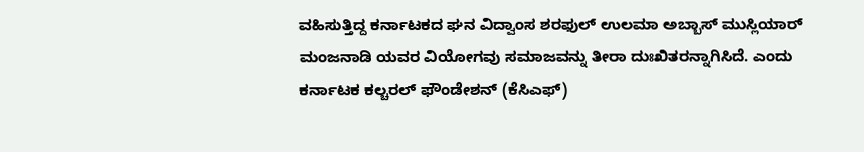ವಹಿಸುತ್ತಿದ್ದ ಕರ್ನಾಟಕದ ಘನ ವಿದ್ವಾಂಸ ಶರಫುಲ್ ಉಲಮಾ ಅಬ್ಬಾಸ್ ಮುಸ್ಲಿಯಾರ್ ಮಂಜನಾಡಿ ಯವರ ವಿಯೋಗವು ಸಮಾಜವನ್ನು ತೀರಾ ದುಃಖಿತರನ್ನಾಗಿಸಿದೆ. ಎಂದು ಕರ್ನಾಟಕ ಕಲ್ಚರಲ್ ಫೌಂಡೇಶನ್ (ಕೆಸಿಎಫ್)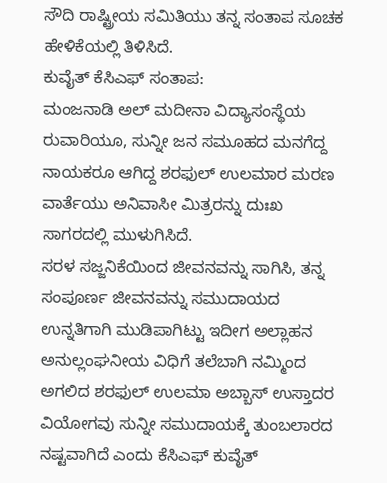ಸೌದಿ ರಾಷ್ಟ್ರೀಯ ಸಮಿತಿಯು ತನ್ನ ಸಂತಾಪ ಸೂಚಕ ಹೇಳಿಕೆಯಲ್ಲಿ ತಿಳಿಸಿದೆ.
ಕುವೈತ್ ಕೆಸಿಎಫ್ ಸಂತಾಪ:
ಮಂಜನಾಡಿ ಅಲ್ ಮದೀನಾ ವಿದ್ಯಾಸಂಸ್ಥೆಯ ರುವಾರಿಯೂ, ಸುನ್ನೀ ಜನ ಸಮೂಹದ ಮನಗೆದ್ದ ನಾಯಕರೂ ಆಗಿದ್ದ ಶರಫುಲ್ ಉಲಮಾರ ಮರಣ ವಾರ್ತೆಯು ಅನಿವಾಸೀ ಮಿತ್ರರನ್ನು ದುಃಖ ಸಾಗರದಲ್ಲಿ ಮುಳುಗಿಸಿದೆ.
ಸರಳ ಸಜ್ಜನಿಕೆಯಿಂದ ಜೀವನವನ್ನು ಸಾಗಿಸಿ, ತನ್ನ ಸಂಪೂರ್ಣ ಜೀವನವನ್ನು ಸಮುದಾಯದ ಉನ್ನತಿಗಾಗಿ ಮುಡಿಪಾಗಿಟ್ಟು ಇದೀಗ ಅಲ್ಲಾಹನ ಅನುಲ್ಲಂಘನೀಯ ವಿಧಿಗೆ ತಲೆಬಾಗಿ ನಮ್ಮಿಂದ ಅಗಲಿದ ಶರಫುಲ್ ಉಲಮಾ ಅಬ್ಬಾಸ್ ಉಸ್ತಾದರ ವಿಯೋಗವು ಸುನ್ನೀ ಸಮುದಾಯಕ್ಕೆ ತುಂಬಲಾರದ ನಷ್ಟವಾಗಿದೆ ಎಂದು ಕೆಸಿಎಫ್ ಕುವೈತ್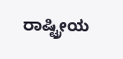ರಾಷ್ಟ್ರೀಯ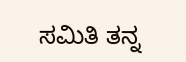ಸಮಿತಿ ತನ್ನ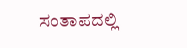ಸಂತಾಪದಲ್ಲಿ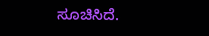ಸೂಚಿಸಿದೆ.